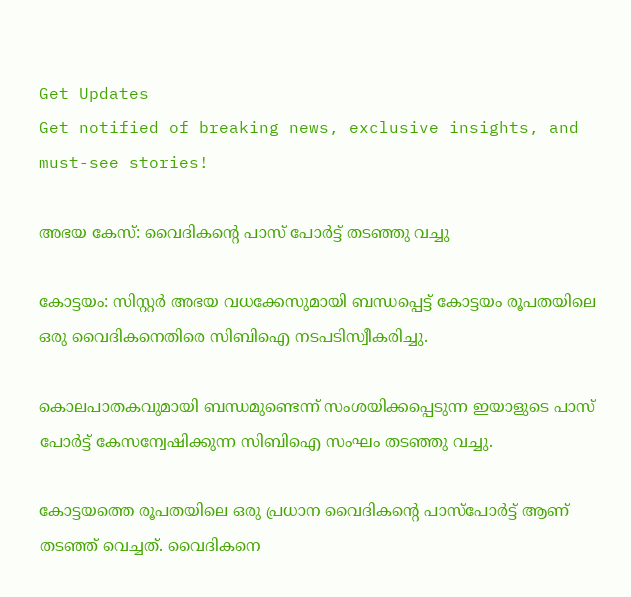Get Updates
Get notified of breaking news, exclusive insights, and must-see stories!

അഭയ കേസ്: വൈദികന്‍റെ പാസ് പോര്‍ട്ട് തടഞ്ഞു വച്ചു

കോട്ടയം: സിസ്റ്റര്‍ അഭയ വധക്കേസുമായി ബന്ധപ്പെട്ട്‌ കോട്ടയം രൂപതയിലെ ഒരു വൈദികനെതിരെ സിബിഐ നടപടിസ്വീകരിച്ചു.

കൊലപാതകവുമായി ബന്ധമുണ്ടെന്ന് സംശയിക്കപ്പെടുന്ന ഇയാളുടെ പാസ് പോര്‍ട്ട്‌ കേസന്വേഷിക്കുന്ന സിബിഐ സംഘം തടഞ്ഞു വച്ചു.

കോട്ടയത്തെ രൂപതയിലെ ഒരു പ്രധാന വൈദികന്റെ പാസ്പോര്‍ട്ട്‌ ആണ്‌ തടഞ്ഞ്‌ വെച്ചത്‌. വൈദികനെ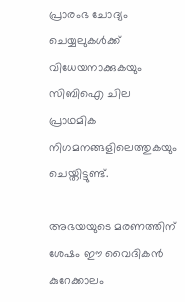പ്രാരംഭ ചോദ്യം ചെയ്യലുകള്‍ക്ക്‌ വിധേയനാക്കുകയും സിബിഐ ചില പ്രാഥമിക നിഗമനങ്ങളിലെത്തുകയും ചെയ്തിട്ടുണ്ട്.

അഭയയുടെ മരണത്തിന് ശേഷം ഈ വൈദികന്‍ കുറേക്കാലം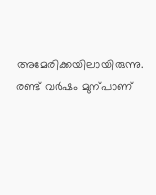അമേരിക്കയിലായിരുന്നു. രണ്ട്‌ വര്‍ഷം മുന്പാണ്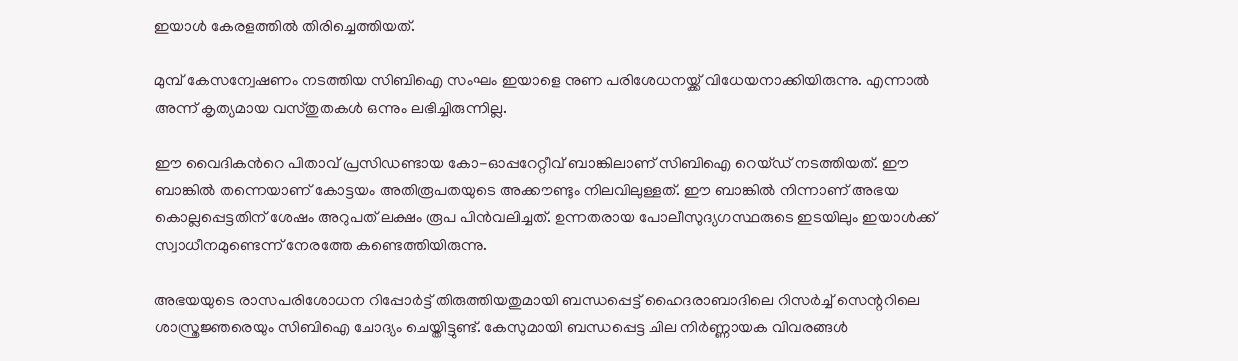ഇയാള്‍ കേരളത്തില്‍ തിരിച്ചെത്തിയത്‌.

മുമ്പ്‌ കേസന്വേഷണം നടത്തിയ സിബിഐ സംഘം ഇയാളെ നുണ പരിശേധനയ്ക്ക് വിധേയനാക്കിയിരുന്നു. എന്നാല്‍ അന്ന്‌ കൃത്യമായ വസ്തുതകള്‍ ഒന്നും ലഭിച്ചിരുന്നില്ല.

ഈ വൈദികന്‍റെ പിതാവ്‌ പ്രസിഡണ്ടായ കോ-ഓപ്പറേറ്റീവ്‌ ബാങ്കിലാണ്‌ സിബിഐ റെയ്ഡ്‌ നടത്തിയത്‌. ഈ ബാങ്കില്‍ തന്നെയാണ്‌ കോട്ടയം അതിരൂപതയുടെ അക്കൗണ്ടും നിലവിലുള്ളത്‌. ഈ ബാങ്കില്‍ നിന്നാണ്‌ അഭയ കൊല്ലപ്പെട്ടതിന്‌ ശേഷം അറുപത്‌ ലക്ഷം രൂപ പിന്‍വലിച്ചത്‌. ഉന്നതരായ പോലീസുദ്യഗസ്ഥരുടെ ഇടയിലും ഇയാള്‍ക്ക്‌ സ്വാധീനമുണ്ടെന്ന് നേരത്തേ കണ്ടെത്തിയിരുന്നു.

അഭയയുടെ രാസപരിശോധന റിപ്പോര്‍ട്ട്‌ തിരുത്തിയതുമായി ബന്ധപ്പെട്ട്‌ ഹൈദരാബാദിലെ റിസര്‍ച്ച്‌ സെന്ററിലെ ശാസ്ത്രജ്ഞരെയും സിബിഐ ചോദ്യം ചെയ്തിട്ടുണ്ട്. കേസുമായി ബന്ധപ്പെട്ട ചില നിര്‍ണ്ണായക വിവരങ്ങള്‍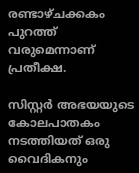രണ്ടാഴ്ചക്കകം പുറത്ത്‌ വരുമെന്നാണ്‌ പ്രതീക്ഷ.

സിസ്റ്റര്‍ അഭയയുടെ കോലപാതകം നടത്തിയത്‌ ഒരു വൈദികനും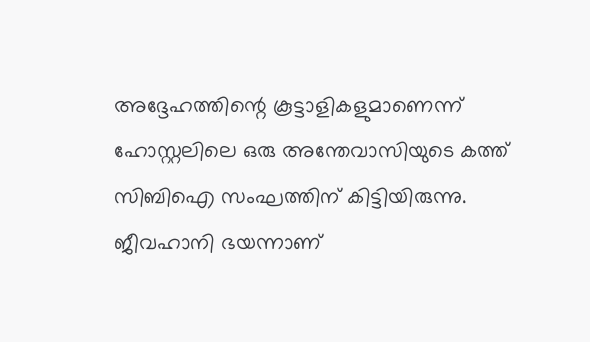അദ്ദേഹത്തിന്റെ കൂട്ടാളികളുമാണെന്ന്‌ ഹോസ്റ്റലിലെ ഒരു അന്തേവാസിയുടെ കത്ത്‌ സിബിഐ സംഘത്തിന്‌ കിട്ടിയിരുന്നു. ജീവഹാനി ഭയന്നാണ്‌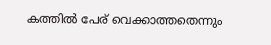കത്തില്‍ പേര്‌ വെക്കാത്തതെന്നും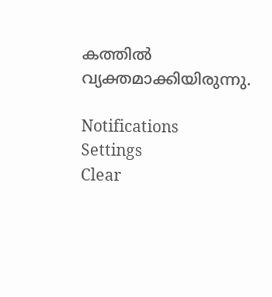കത്തില്‍ വ്യക്തമാക്കിയിരുന്നു.

Notifications
Settings
Clear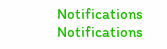Notifications
Notifications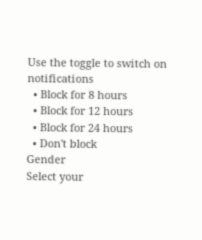Use the toggle to switch on notifications
  • Block for 8 hours
  • Block for 12 hours
  • Block for 24 hours
  • Don't block
Gender
Select your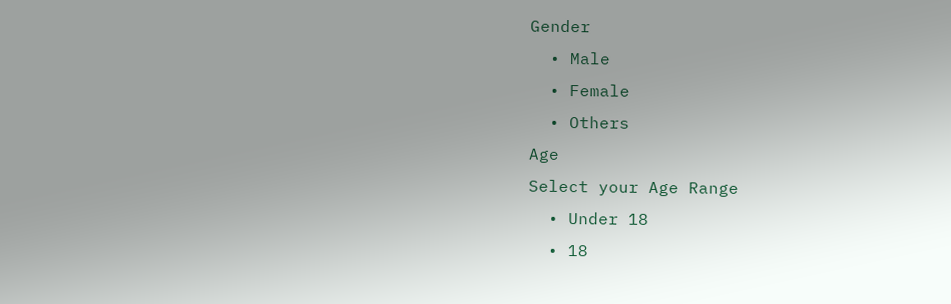Gender
  • Male
  • Female
  • Others
Age
Select your Age Range
  • Under 18
  • 18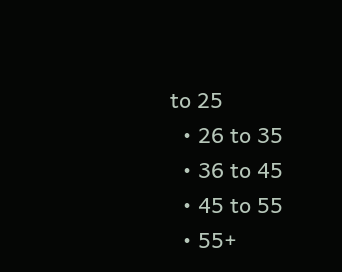to 25
  • 26 to 35
  • 36 to 45
  • 45 to 55
  • 55+